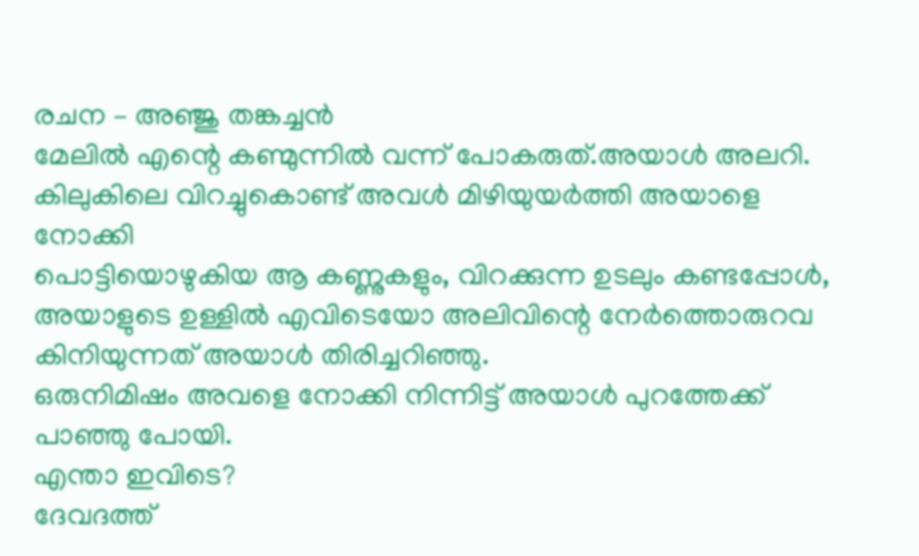രചന – അഞ്ജു തങ്കച്ചൻ
മേലിൽ എന്റെ കണ്മുന്നിൽ വന്ന് പോകരുത്.അയാൾ അലറി.
കിലുകിലെ വിറച്ചുകൊണ്ട് അവൾ മിഴിയുയർത്തി അയാളെ നോക്കി
പൊട്ടിയൊഴുകിയ ആ കണ്ണുകളും, വിറക്കുന്ന ഉടലും കണ്ടപ്പോൾ, അയാളുടെ ഉള്ളിൽ എവിടെയോ അലിവിന്റെ നേർത്തൊരുറവ കിനിയുന്നത് അയാൾ തിരിച്ചറിഞ്ഞു.
ഒരുനിമിഷം അവളെ നോക്കി നിന്നിട്ട് അയാൾ പുറത്തേക്ക് പാഞ്ഞു പോയി.
എന്താ ഇവിടെ?
ദേവദത്ത്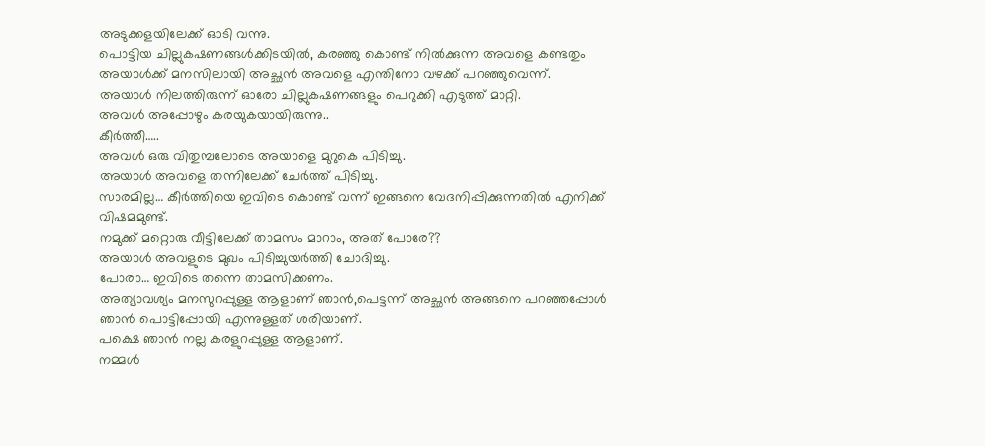അടുക്കളയിലേക്ക് ഓടി വന്നു.
പൊട്ടിയ ചില്ലുകഷണങ്ങൾക്കിടയിൽ, കരഞ്ഞു കൊണ്ട് നിൽക്കുന്ന അവളെ കണ്ടതും അയാൾക്ക് മനസിലായി അച്ഛൻ അവളെ എന്തിനോ വഴക്ക് പറഞ്ഞുവെന്ന്.
അയാൾ നിലത്തിരുന്ന് ഓരോ ചില്ലുകഷണങ്ങളും പെറുക്കി എടുത്ത് മാറ്റി.
അവൾ അപ്പോഴും കരയുകയായിരുന്നു..
കീർത്തീ…..
അവൾ ഒരു വിതുമ്പലോടെ അയാളെ മുറുകെ പിടിച്ചു.
അയാൾ അവളെ തന്നിലേക്ക് ചേർത്ത് പിടിച്ചു.
സാരമില്ല… കീർത്തിയെ ഇവിടെ കൊണ്ട് വന്ന് ഇങ്ങനെ വേദനിപ്പിക്കുന്നതിൽ എനിക്ക് വിഷമമുണ്ട്.
നമുക്ക് മറ്റൊരു വീട്ടിലേക്ക് താമസം മാറാം, അത് പോരേ??
അയാൾ അവളുടെ മുഖം പിടിച്ചുയർത്തി ചോദിച്ചു.
പോരാ… ഇവിടെ തന്നെ താമസിക്കണം.
അത്യാവശ്യം മനസുറപ്പുള്ള ആളാണ് ഞാൻ,പെട്ടന്ന് അച്ഛൻ അങ്ങനെ പറഞ്ഞപ്പോൾ ഞാൻ പൊട്ടിപ്പോയി എന്നുള്ളത് ശരിയാണ്.
പക്ഷെ ഞാൻ നല്ല കരളുറപ്പുള്ള ആളാണ്.
നമ്മൾ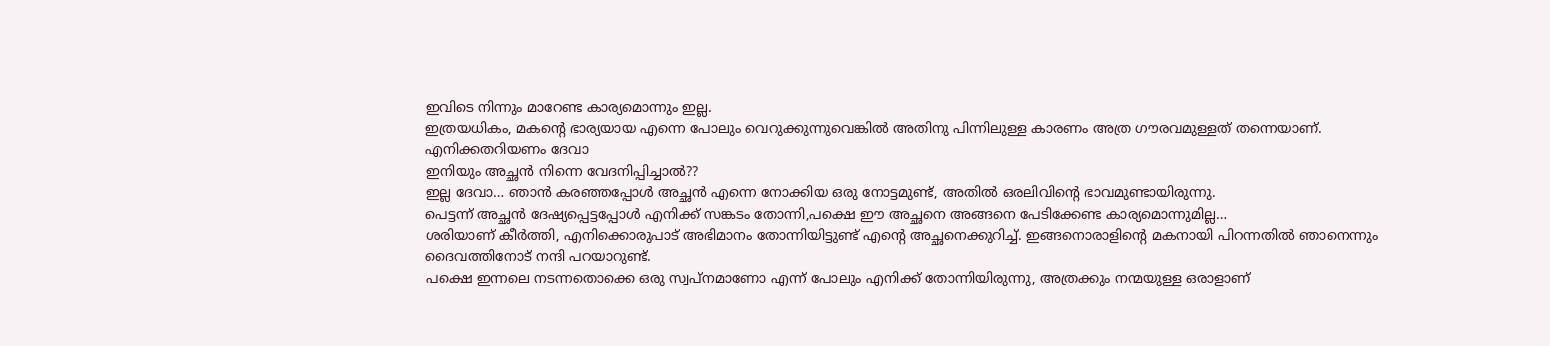ഇവിടെ നിന്നും മാറേണ്ട കാര്യമൊന്നും ഇല്ല.
ഇത്രയധികം, മകന്റെ ഭാര്യയായ എന്നെ പോലും വെറുക്കുന്നുവെങ്കിൽ അതിനു പിന്നിലുള്ള കാരണം അത്ര ഗൗരവമുള്ളത് തന്നെയാണ്. എനിക്കതറിയണം ദേവാ
ഇനിയും അച്ഛൻ നിന്നെ വേദനിപ്പിച്ചാൽ??
ഇല്ല ദേവാ… ഞാൻ കരഞ്ഞപ്പോൾ അച്ഛൻ എന്നെ നോക്കിയ ഒരു നോട്ടമുണ്ട്, അതിൽ ഒരലിവിന്റെ ഭാവമുണ്ടായിരുന്നു.
പെട്ടന്ന് അച്ഛൻ ദേഷ്യപ്പെട്ടപ്പോൾ എനിക്ക് സങ്കടം തോന്നി,പക്ഷെ ഈ അച്ഛനെ അങ്ങനെ പേടിക്കേണ്ട കാര്യമൊന്നുമില്ല…
ശരിയാണ് കീർത്തി, എനിക്കൊരുപാട് അഭിമാനം തോന്നിയിട്ടുണ്ട് എന്റെ അച്ഛനെക്കുറിച്ച്. ഇങ്ങനൊരാളിന്റെ മകനായി പിറന്നതിൽ ഞാനെന്നും ദൈവത്തിനോട് നന്ദി പറയാറുണ്ട്.
പക്ഷെ ഇന്നലെ നടന്നതൊക്കെ ഒരു സ്വപ്നമാണോ എന്ന് പോലും എനിക്ക് തോന്നിയിരുന്നു, അത്രക്കും നന്മയുള്ള ഒരാളാണ്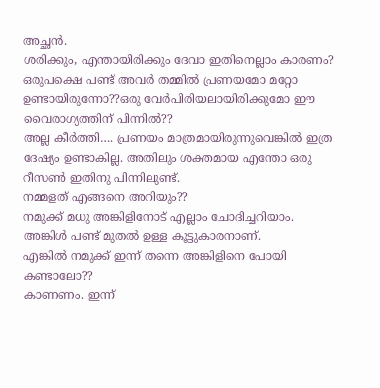അച്ഛൻ.
ശരിക്കും, എന്തായിരിക്കും ദേവാ ഇതിനെല്ലാം കാരണം?
ഒരുപക്ഷെ പണ്ട് അവർ തമ്മിൽ പ്രണയമോ മറ്റോ ഉണ്ടായിരുന്നോ??ഒരു വേർപിരിയലായിരിക്കുമോ ഈ വൈരാഗ്യത്തിന് പിന്നിൽ??
അല്ല കീർത്തി…. പ്രണയം മാത്രമായിരുന്നുവെങ്കിൽ ഇത്ര ദേഷ്യം ഉണ്ടാകില്ല. അതിലും ശക്തമായ എന്തോ ഒരു റീസൺ ഇതിനു പിന്നിലുണ്ട്.
നമ്മളത് എങ്ങനെ അറിയും??
നമുക്ക് മധു അങ്കിളിനോട് എല്ലാം ചോദിച്ചറിയാം. അങ്കിൾ പണ്ട് മുതൽ ഉള്ള കൂട്ടുകാരനാണ്.
എങ്കിൽ നമുക്ക് ഇന്ന് തന്നെ അങ്കിളിനെ പോയി കണ്ടാലോ??
കാണണം. ഇന്ന്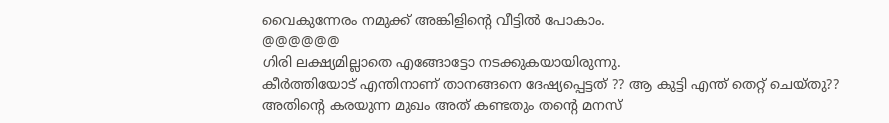വൈകുന്നേരം നമുക്ക് അങ്കിളിന്റെ വീട്ടിൽ പോകാം.
@@@@@@
ഗിരി ലക്ഷ്യമില്ലാതെ എങ്ങോട്ടോ നടക്കുകയായിരുന്നു.
കീർത്തിയോട് എന്തിനാണ് താനങ്ങനെ ദേഷ്യപ്പെട്ടത് ?? ആ കുട്ടി എന്ത് തെറ്റ് ചെയ്തു??
അതിന്റെ കരയുന്ന മുഖം അത് കണ്ടതും തന്റെ മനസ്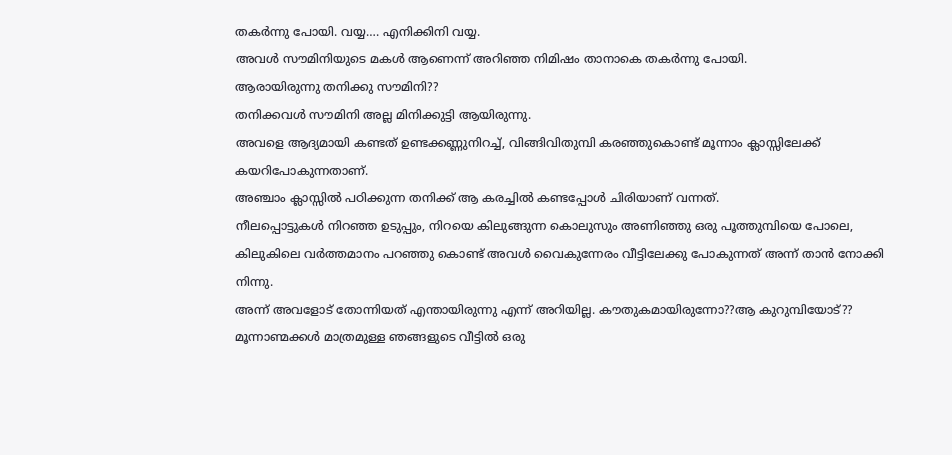തകർന്നു പോയി. വയ്യ…. എനിക്കിനി വയ്യ.
അവൾ സൗമിനിയുടെ മകൾ ആണെന്ന് അറിഞ്ഞ നിമിഷം താനാകെ തകർന്നു പോയി.
ആരായിരുന്നു തനിക്കു സൗമിനി??
തനിക്കവൾ സൗമിനി അല്ല മിനിക്കുട്ടി ആയിരുന്നു.
അവളെ ആദ്യമായി കണ്ടത് ഉണ്ടക്കണ്ണുനിറച്ച്, വിങ്ങിവിതുമ്പി കരഞ്ഞുകൊണ്ട് മൂന്നാം ക്ലാസ്സിലേക്ക് കയറിപോകുന്നതാണ്.
അഞ്ചാം ക്ലാസ്സിൽ പഠിക്കുന്ന തനിക്ക് ആ കരച്ചിൽ കണ്ടപ്പോൾ ചിരിയാണ് വന്നത്.
നീലപ്പൊട്ടുകൾ നിറഞ്ഞ ഉടുപ്പും, നിറയെ കിലുങ്ങുന്ന കൊലുസും അണിഞ്ഞു ഒരു പൂത്തുമ്പിയെ പോലെ, കിലുകിലെ വർത്തമാനം പറഞ്ഞു കൊണ്ട് അവൾ വൈകുന്നേരം വീട്ടിലേക്കു പോകുന്നത് അന്ന് താൻ നോക്കി നിന്നു.
അന്ന് അവളോട് തോന്നിയത് എന്തായിരുന്നു എന്ന് അറിയില്ല. കൗതുകമായിരുന്നോ??ആ കുറുമ്പിയോട്??
മൂന്നാണ്മക്കൾ മാത്രമുള്ള ഞങ്ങളുടെ വീട്ടിൽ ഒരു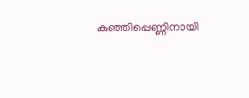കുഞ്ഞിപ്പെണ്ണിനായി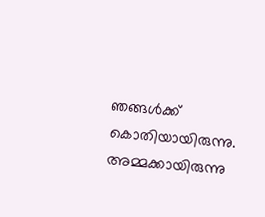ഞങ്ങൾക്ക് കൊതിയായിരുന്നു. അമ്മക്കായിരുന്നു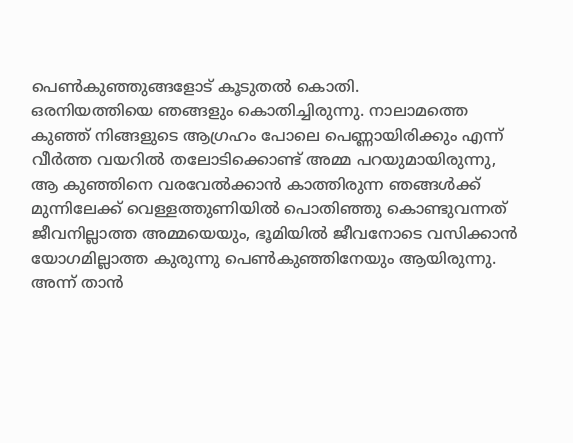പെൺകുഞ്ഞുങ്ങളോട് കൂടുതൽ കൊതി.
ഒരനിയത്തിയെ ഞങ്ങളും കൊതിച്ചിരുന്നു. നാലാമത്തെ കുഞ്ഞ് നിങ്ങളുടെ ആഗ്രഹം പോലെ പെണ്ണായിരിക്കും എന്ന് വീർത്ത വയറിൽ തലോടിക്കൊണ്ട് അമ്മ പറയുമായിരുന്നു, ആ കുഞ്ഞിനെ വരവേൽക്കാൻ കാത്തിരുന്ന ഞങ്ങൾക്ക് മുന്നിലേക്ക് വെള്ളത്തുണിയിൽ പൊതിഞ്ഞു കൊണ്ടുവന്നത് ജീവനില്ലാത്ത അമ്മയെയും, ഭൂമിയിൽ ജീവനോടെ വസിക്കാൻ യോഗമില്ലാത്ത കുരുന്നു പെൺകുഞ്ഞിനേയും ആയിരുന്നു.
അന്ന് താൻ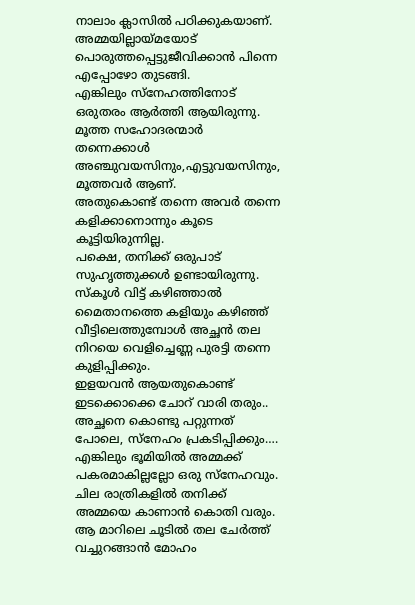നാലാം ക്ലാസിൽ പഠിക്കുകയാണ്.
അമ്മയില്ലായ്മയോട് പൊരുത്തപ്പെട്ടുജീവിക്കാൻ പിന്നെ എപ്പോഴോ തുടങ്ങി.
എങ്കിലും സ്നേഹത്തിനോട് ഒരുതരം ആർത്തി ആയിരുന്നു.
മൂത്ത സഹോദരന്മാർ തന്നെക്കാൾ അഞ്ചുവയസിനും,എട്ടുവയസിനും, മൂത്തവർ ആണ്.
അതുകൊണ്ട് തന്നെ അവർ തന്നെ കളിക്കാനൊന്നും കൂടെ കൂട്ടിയിരുന്നില്ല.
പക്ഷെ, തനിക്ക് ഒരുപാട് സുഹൃത്തുക്കൾ ഉണ്ടായിരുന്നു. സ്കൂൾ വിട്ട് കഴിഞ്ഞാൽ മൈതാനത്തെ കളിയും കഴിഞ്ഞ് വീട്ടിലെത്തുമ്പോൾ അച്ഛൻ തല നിറയെ വെളിച്ചെണ്ണ പുരട്ടി തന്നെ കുളിപ്പിക്കും.
ഇളയവൻ ആയതുകൊണ്ട് ഇടക്കൊക്കെ ചോറ് വാരി തരും..
അച്ഛനെ കൊണ്ടു പറ്റുന്നത് പോലെ, സ്നേഹം പ്രകടിപ്പിക്കും….
എങ്കിലും ഭൂമിയിൽ അമ്മക്ക് പകരമാകില്ലല്ലോ ഒരു സ്നേഹവും.
ചില രാത്രികളിൽ തനിക്ക് അമ്മയെ കാണാൻ കൊതി വരും. ആ മാറിലെ ചൂടിൽ തല ചേർത്ത് വച്ചുറങ്ങാൻ മോഹം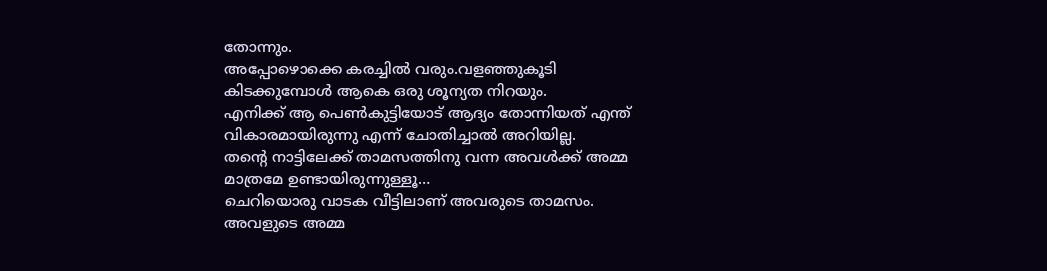തോന്നും.
അപ്പോഴൊക്കെ കരച്ചിൽ വരും.വളഞ്ഞുകൂടി കിടക്കുമ്പോൾ ആകെ ഒരു ശൂന്യത നിറയും.
എനിക്ക് ആ പെൺകുട്ടിയോട് ആദ്യം തോന്നിയത് എന്ത് വികാരമായിരുന്നു എന്ന് ചോതിച്ചാൽ അറിയില്ല.
തന്റെ നാട്ടിലേക്ക് താമസത്തിനു വന്ന അവൾക്ക് അമ്മ മാത്രമേ ഉണ്ടായിരുന്നുള്ളൂ…
ചെറിയൊരു വാടക വീട്ടിലാണ് അവരുടെ താമസം.
അവളുടെ അമ്മ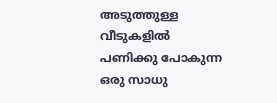അടുത്തുള്ള വീടുകളിൽ പണിക്കു പോകുന്ന ഒരു സാധു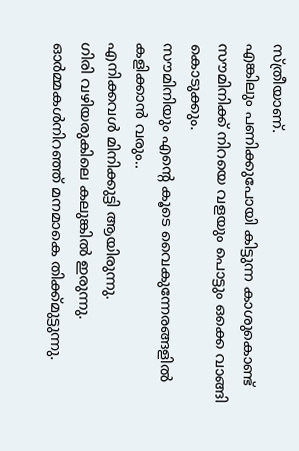സ്ത്രീയാണ്.
എങ്കിലും പണിക്കുപോയി കിട്ടുന്ന കാശുകൊണ്ട് സൗമിനിക്ക് നിറയെ വളയും പൊട്ടും ഒക്കെ വാങ്ങി കൊടുക്കും.
സൗമിനിയും എന്റെ കൂടെ വൈകുന്നേരങ്ങളിൽ കളിക്കാൻ വരും..
എനിക്കവൾ മിനിക്കുട്ടി ആയിരുന്നു.
ഗിരി വഴിയരുകിലെ കലുങ്കിൽ ഇരുന്നു.
ഓർമ്മകൾനിറഞ്ഞ് മനമാകെ തിക്ക്മുട്ടുന്നു.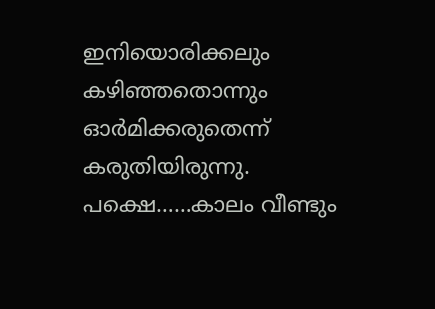ഇനിയൊരിക്കലും കഴിഞ്ഞതൊന്നും ഓർമിക്കരുതെന്ന് കരുതിയിരുന്നു.
പക്ഷെ……കാലം വീണ്ടും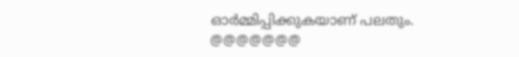ഓർമ്മിപ്പിക്കുകയാണ് പലതും.
@@@@@@@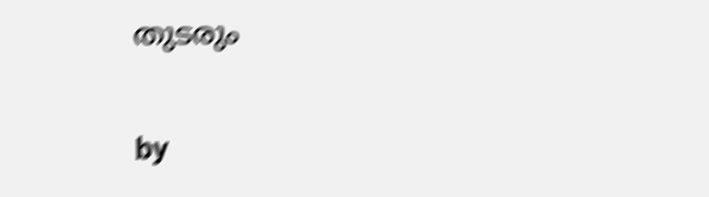തുടരും

by